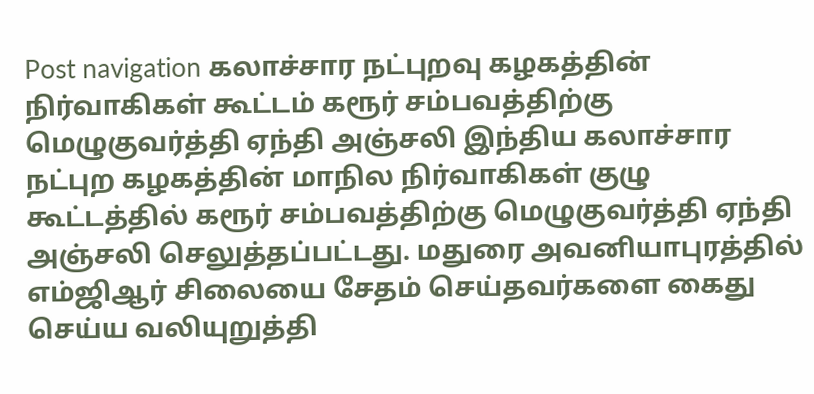Post navigation கலாச்சார நட்புறவு கழகத்தின் நிர்வாகிகள் கூட்டம் கரூர் சம்பவத்திற்கு மெழுகுவர்த்தி ஏந்தி அஞ்சலி இந்திய கலாச்சார நட்புற கழகத்தின் மாநில நிர்வாகிகள் குழு கூட்டத்தில் கரூர் சம்பவத்திற்கு மெழுகுவர்த்தி ஏந்தி அஞ்சலி செலுத்தப்பட்டது. மதுரை அவனியாபுரத்தில் எம்ஜிஆர் சிலையை சேதம் செய்தவர்களை கைது செய்ய வலியுறுத்தி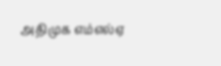அதிமுக எம்எல்ஏ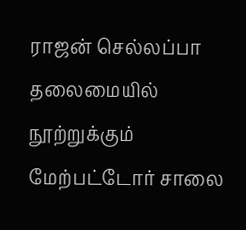ராஜன் செல்லப்பா தலைமையில் நூற்றுக்கும் மேற்பட்டோர் சாலை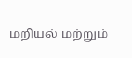மறியல் மற்றும்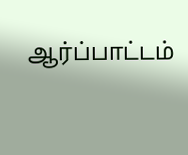ஆர்ப்பாட்டம்